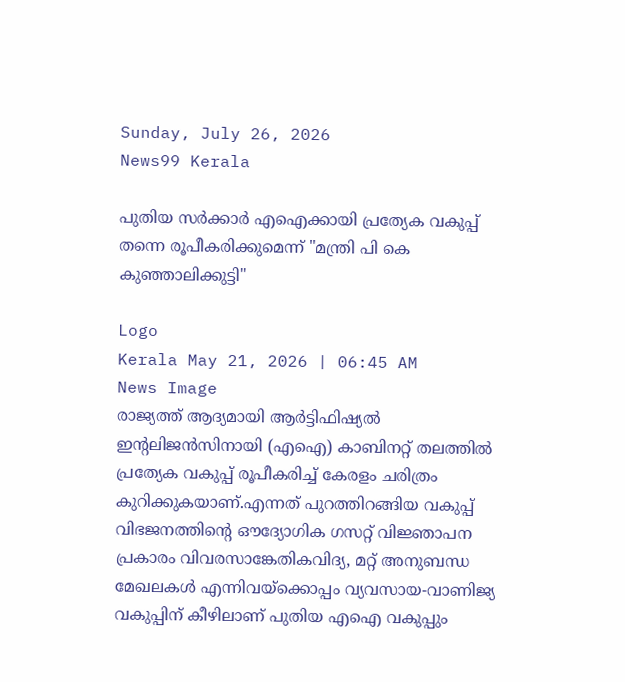Sunday, July 26, 2026
News99 Kerala

പുതിയ സർക്കാർ എഐക്കായി പ്രത്യേക വകുപ്പ് തന്നെ രൂപീകരിക്കുമെന്ന് "മന്ത്രി പി കെ കുഞ്ഞാലിക്കുട്ടി"

Logo
Kerala May 21, 2026 | 06:45 AM
News Image
രാജ്യത്ത് ആദ്യമായി ആർട്ടിഫിഷ്യൽ ഇന്റലിജൻസിനായി (എഐ) കാബിനറ്റ് തലത്തിൽ പ്രത്യേക വകുപ്പ് രൂപീകരിച്ച് കേരളം ചരിത്രം കുറിക്കുകയാണ്.എന്നത് പുറത്തിറങ്ങിയ വകുപ്പ് വിഭജനത്തിന്റെ ഔദ്യോഗിക ഗസറ്റ് വിജ്ഞാപന പ്രകാരം വിവരസാങ്കേതികവിദ്യ, മറ്റ് അനുബന്ധ മേഖലകൾ എന്നിവയ്‌ക്കൊപ്പം വ്യവസായ-വാണിജ്യ വകുപ്പിന് കീഴിലാണ് പുതിയ എഐ വകുപ്പും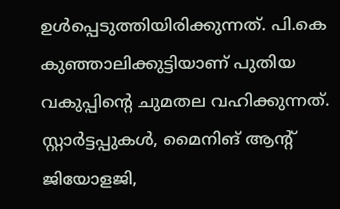ഉൾപ്പെടുത്തിയിരിക്കുന്നത്. പി.കെ കുഞ്ഞാലിക്കുട്ടിയാണ് പുതിയ വകുപ്പിന്റെ ചുമതല വഹിക്കുന്നത്. സ്റ്റാർട്ടപ്പുകൾ, മൈനിങ് ആന്റ് ജിയോളജി,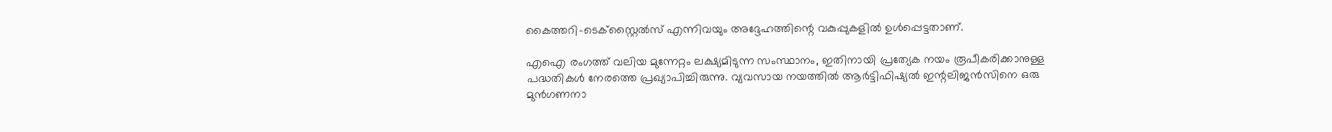കൈത്തറി-ടെക്സ്റ്റൈൽസ് എന്നിവയും അദ്ദേഹത്തിന്റെ വകുപ്പുകളിൽ ഉൾപ്പെട്ടതാണ്.

എഐ രംഗത്ത് വലിയ മുന്നേറ്റം ലക്ഷ്യമിടുന്ന സംസ്ഥാനം, ഇതിനായി പ്രത്യേക നയം രൂപീകരിക്കാനുള്ള പദ്ധതികൾ നേരത്തെ പ്രഖ്യാപിച്ചിരുന്നു. വ്യവസായ നയത്തിൽ ആർട്ടിഫിഷ്യൽ ഇന്റലിജൻസിനെ ഒരു മുൻഗണനാ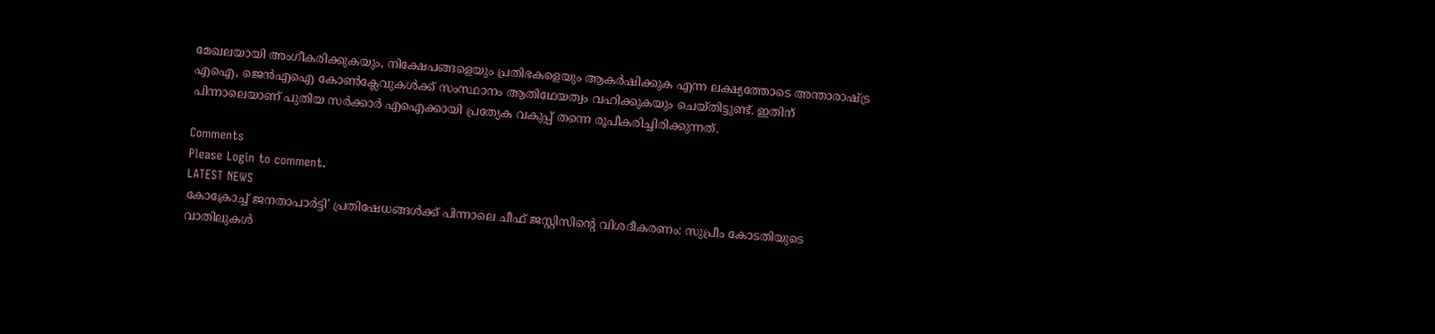മേഖലയായി അംഗീകരിക്കുകയും, നിക്ഷേപങ്ങളെയും പ്രതിഭകളെയും ആകർഷിക്കുക എന്ന ലക്ഷ്യത്തോടെ അന്താരാഷ്ട്ര എഐ, ജെൻഎഐ കോൺക്ലേവുകൾക്ക് സംസ്ഥാനം ആതിഥേയത്വം വഹിക്കുകയും ചെയ്തിട്ടുണ്ട്. ഇതിന് പിന്നാലെയാണ് പുതിയ സർക്കാർ എഐക്കായി പ്രത്യേക വകുപ്പ് തന്നെ രൂപീകരിച്ചിരിക്കുന്നത്.

Comments
Please Login to comment.
LATEST NEWS
കോക്രോച്ച് ജനതാപാർട്ടി' പ്രതിഷേധങ്ങൾക്ക് പിന്നാലെ ചീഫ് ജസ്റ്റിസിന്റെ വിശദീകരണം: സുപ്രീം കോടതിയുടെ വാതിലുകൾ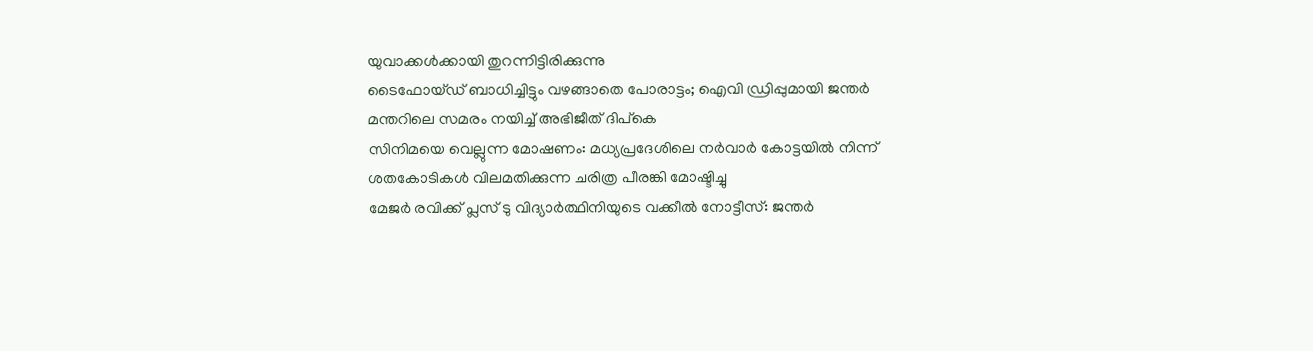യുവാക്കൾക്കായി തുറന്നിട്ടിരിക്കുന്നു
ടൈഫോയ്ഡ് ബാധിച്ചിട്ടും വഴങ്ങാതെ പോരാട്ടം; ഐവി ഡ്രിപ്പുമായി ജന്തർ മന്തറിലെ സമരം നയിച്ച് അഭിജീത് ദിപ്‌കെ
സിനിമയെ വെല്ലുന്ന മോഷണം: മധ്യപ്രദേശിലെ നർവാർ കോട്ടയിൽ നിന്ന് ശതകോടികൾ വിലമതിക്കുന്ന ചരിത്ര പീരങ്കി മോഷ്ടിച്ചു
മേജർ രവിക്ക് പ്ലസ് ടു വിദ്യാർത്ഥിനിയുടെ വക്കീൽ നോട്ടീസ്: ജന്തർ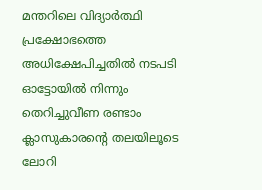മന്തറിലെ വിദ്യാർത്ഥി പ്രക്ഷോഭത്തെ അധിക്ഷേപിച്ചതിൽ നടപടി
ഓട്ടോയിൽ നിന്നും തെറിച്ചുവീണ രണ്ടാം ക്ലാസുകാരന്റെ തലയിലൂടെ ലോറി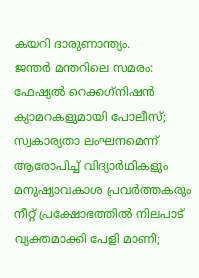കയറി ദാരുണാന്ത്യം.
ജന്തർ മന്തറിലെ സമരം: ഫേഷ്യൽ റെക്കഗ്‌നിഷൻ ക്യാമറകളുമായി പോലീസ്; സ്വകാര്യതാ ലംഘനമെന്ന് ആരോപിച്ച് വിദ്യാർഥികളും മനുഷ്യാവകാശ പ്രവർത്തകരും
നീറ്റ് പ്രക്ഷോഭത്തിൽ നിലപാട് വ്യക്തമാക്കി പേളി മാണി;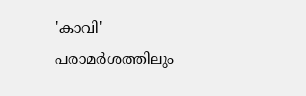'കാവി' പരാമർശത്തിലും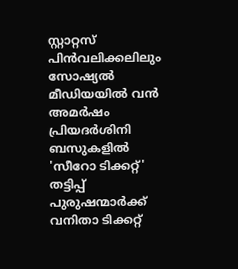സ്റ്റാറ്റസ് പിൻവലിക്കലിലും സോഷ്യൽ മീഡിയയിൽ വൻ അമർഷം
പ്രിയദർശിനി ബസുകളിൽ 'സീറോ ടിക്കറ്റ്' തട്ടിപ്പ് പുരുഷന്മാർക്ക് വനിതാ ടിക്കറ്റ്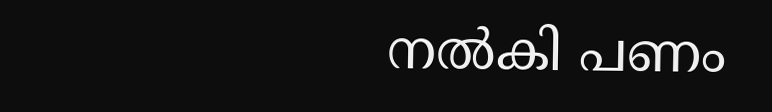നൽകി പണം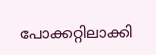പോക്ക‌റ്റിലാക്കി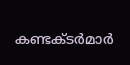കണ്ടക്ടർമാർ